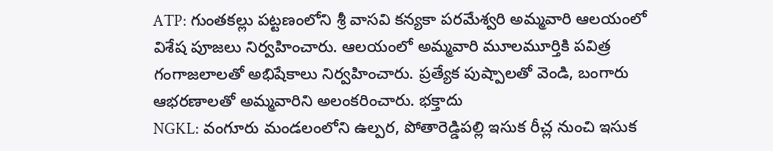ATP: గుంతకల్లు పట్టణంలోని శ్రీ వాసవి కన్యకా పరమేశ్వరి అమ్మవారి ఆలయంలో విశేష పూజలు నిర్వహించారు. ఆలయంలో అమ్మవారి మూలమూర్తికి పవిత్ర గంగాజలాలతో అభిషేకాలు నిర్వహించారు. ప్రత్యేక పుష్పాలతో వెండి, బంగారు ఆభరణాలతో అమ్మవారిని అలంకరించారు. భక్తాదు
NGKL: వంగూరు మండలంలోని ఉల్పర, పోతారెడ్డిపల్లి ఇసుక రీచ్ల నుంచి ఇసుక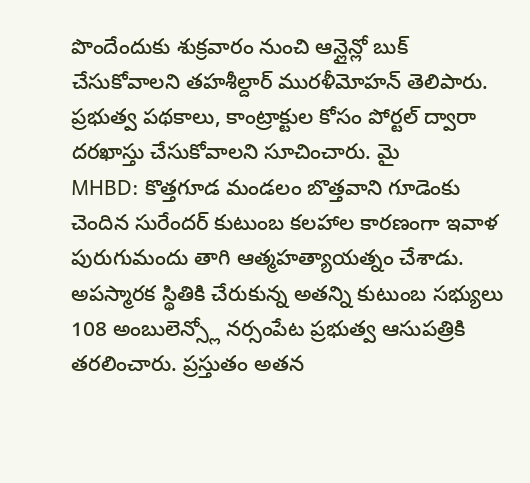పొందేందుకు శుక్రవారం నుంచి ఆన్లైన్లో బుక్ చేసుకోవాలని తహశీల్దార్ మురళీమోహన్ తెలిపారు. ప్రభుత్వ పథకాలు, కాంట్రాక్టుల కోసం పోర్టల్ ద్వారా దరఖాస్తు చేసుకోవాలని సూచించారు. మై
MHBD: కొత్తగూడ మండలం బొత్తవాని గూడెంకు చెందిన సురేందర్ కుటుంబ కలహాల కారణంగా ఇవాళ పురుగుమందు తాగి ఆత్మహత్యాయత్నం చేశాడు. అపస్మారక స్థితికి చేరుకున్న అతన్ని కుటుంబ సభ్యులు 108 అంబులెన్స్లో నర్సంపేట ప్రభుత్వ ఆసుపత్రికి తరలించారు. ప్రస్తుతం అతన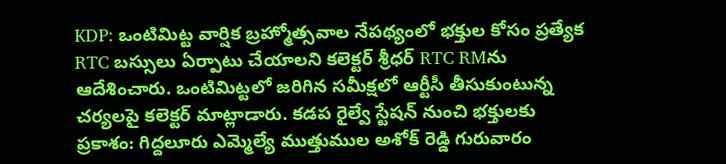KDP: ఒంటిమిట్ట వార్షిక బ్రహ్మోత్సవాల నేపథ్యంలో భక్తుల కోసం ప్రత్యేక RTC బస్సులు ఏర్పాటు చేయాలని కలెక్టర్ శ్రీధర్ RTC RMను ఆదేశించారు. ఒంటిమిట్టలో జరిగిన సమీక్షలో ఆర్టీసీ తీసుకుంటున్న చర్యలపై కలెక్టర్ మాట్లాడారు. కడప రైల్వే స్టేషన్ నుంచి భక్తులకు
ప్రకాశం: గిద్దలూరు ఎమ్మెల్యే ముత్తుముల అశోక్ రెడ్డి గురువారం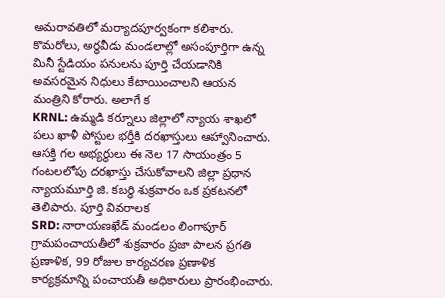అమరావతిలో మర్యాదపూర్వకంగా కలిశారు. కొమరోలు, అర్ధవీడు మండలాల్లో అసంపూర్తిగా ఉన్న మినీ స్టేడియం పనులను పూర్తి చేయడానికి అవసరమైన నిధులు కేటాయించాలని ఆయన మంత్రిని కోరారు. అలాగే క
KRNL: ఉమ్మడి కర్నూలు జిల్లాలో న్యాయ శాఖలో పలు ఖాళీ పోస్టుల భర్తీకి దరఖాస్తులు ఆహ్వానించారు. ఆసక్తి గల అభ్యర్థులు ఈ నెల 17 సాయంత్రం 5 గంటలలోపు దరఖాస్తు చేసుకోవాలని జిల్లా ప్రధాన న్యాయమూర్తి జి. కబర్ధి శుక్రవారం ఒక ప్రకటనలో తెలిపారు. పూర్తి వివరాలక
SRD: నారాయణఖేడ్ మండలం లింగాపూర్ గ్రామపంచాయతీలో శుక్రవారం ప్రజా పాలన ప్రగతి ప్రణాళిక, 99 రోజుల కార్యచరణ ప్రణాళిక కార్యక్రమాన్ని పంచాయతీ అధికారులు ప్రారంభించారు.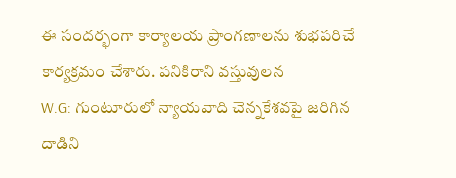ఈ సందర్భంగా కార్యాలయ ప్రాంగణాలను శుభపరిచే కార్యక్రమం చేశారు. పనికిరాని వస్తువులన
W.G: గుంటూరులో న్యాయవాది చెన్నకేశవపై జరిగిన దాడిని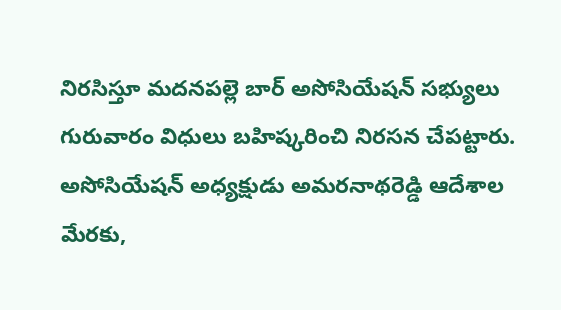నిరసిస్తూ మదనపల్లె బార్ అసోసియేషన్ సభ్యులు గురువారం విధులు బహిష్కరించి నిరసన చేపట్టారు. అసోసియేషన్ అధ్యక్షుడు అమరనాథరెడ్డి ఆదేశాల మేరకు,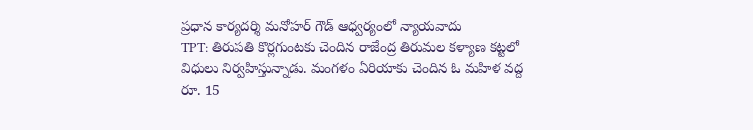ప్రధాన కార్యదర్శి మనోహర్ గౌడ్ ఆధ్వర్యంలో న్యాయవాదు
TPT: తిరుపతి కొర్లగుంటకు చెందిన రాజేంద్ర తిరుమల కళ్యాణ కట్టలో విధులు నిర్వహిస్తున్నాడు. మంగళం ఏరియాకు చెందిన ఓ మహిళ వద్ద రూ. 15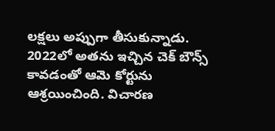లక్షలు అప్పుగా తీసుకున్నాడు. 2022లో అతను ఇచ్చిన చెక్ బౌన్స్ కావడంతో ఆమె కోర్టును ఆశ్రయించింది. విచారణ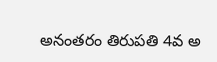అనంతరం తిరుపతి 4వ అ